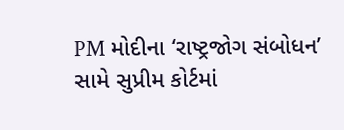PM મોદીના ‘રાષ્ટ્રજોગ સંબોધન’ સામે સુપ્રીમ કોર્ટમાં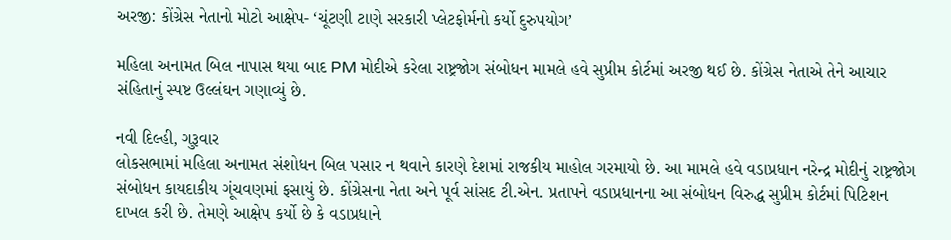અરજી: કોંગ્રેસ નેતાનો મોટો આક્ષેપ- ‘ચૂંટણી ટાણે સરકારી પ્લેટફોર્મનો કર્યો દુરુપયોગ’

મહિલા અનામત બિલ નાપાસ થયા બાદ PM મોદીએ કરેલા રાષ્ટ્રજોગ સંબોધન મામલે હવે સુપ્રીમ કોર્ટમાં અરજી થઈ છે. કોંગ્રેસ નેતાએ તેને આચાર સંહિતાનું સ્પષ્ટ ઉલ્લંઘન ગણાવ્યું છે.

નવી દિલ્હી, ગુરૂવાર
લોકસભામાં મહિલા અનામત સંશોધન બિલ પસાર ન થવાને કારણે દેશમાં રાજકીય માહોલ ગરમાયો છે. આ મામલે હવે વડાપ્રધાન નરેન્દ્ર મોદીનું રાષ્ટ્રજોગ સંબોધન કાયદાકીય ગૂંચવણમાં ફસાયું છે. કોંગ્રેસના નેતા અને પૂર્વ સાંસદ ટી.એન. પ્રતાપને વડાપ્રધાનના આ સંબોધન વિરુદ્ધ સુપ્રીમ કોર્ટમાં પિટિશન દાખલ કરી છે. તેમણે આક્ષેપ કર્યો છે કે વડાપ્રધાને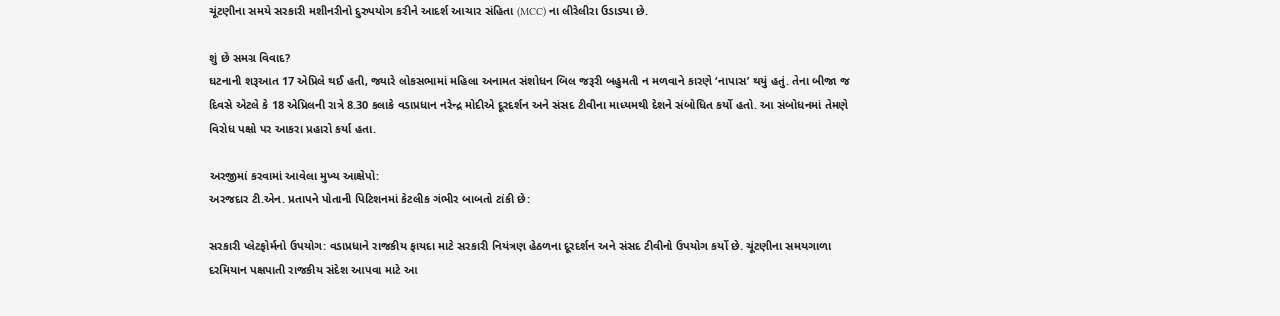ચૂંટણીના સમયે સરકારી મશીનરીનો દુરુપયોગ કરીને આદર્શ આચાર સંહિતા (MCC) ના લીરેલીરા ઉડાડ્યા છે.

શું છે સમગ્ર વિવાદ?
ઘટનાની શરૂઆત 17 એપ્રિલે થઈ હતી, જ્યારે લોકસભામાં મહિલા અનામત સંશોધન બિલ જરૂરી બહુમતી ન મળવાને કારણે ‘નાપાસ’ થયું હતું. તેના બીજા જ દિવસે એટલે કે 18 એપ્રિલની રાત્રે 8.30 કલાકે વડાપ્રધાન નરેન્દ્ર મોદીએ દૂરદર્શન અને સંસદ ટીવીના માધ્યમથી દેશને સંબોધિત કર્યો હતો. આ સંબોધનમાં તેમણે વિરોધ પક્ષો પર આકરા પ્રહારો કર્યા હતા.

અરજીમાં કરવામાં આવેલા મુખ્ય આક્ષેપો:
અરજદાર ટી.એન. પ્રતાપને પોતાની પિટિશનમાં કેટલીક ગંભીર બાબતો ટાંકી છે:

સરકારી પ્લેટફોર્મનો ઉપયોગ: વડાપ્રધાને રાજકીય ફાયદા માટે સરકારી નિયંત્રણ હેઠળના દૂરદર્શન અને સંસદ ટીવીનો ઉપયોગ કર્યો છે. ચૂંટણીના સમયગાળા દરમિયાન પક્ષપાતી રાજકીય સંદેશ આપવા માટે આ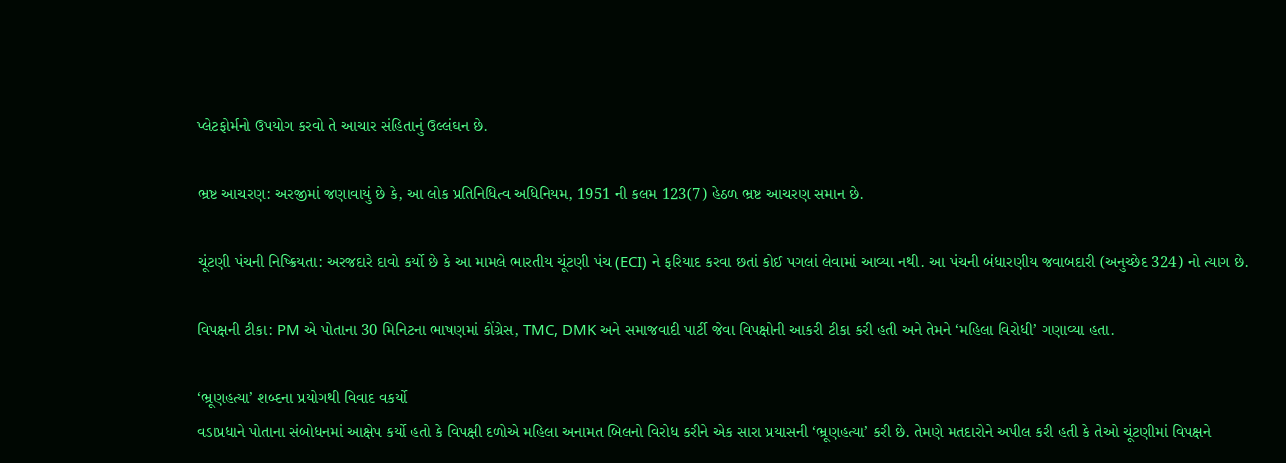પ્લેટફોર્મનો ઉપયોગ કરવો તે આચાર સંહિતાનું ઉલ્લંઘન છે.

ભ્રષ્ટ આચરણ: અરજીમાં જણાવાયું છે કે, આ લોક પ્રતિનિધિત્વ અધિનિયમ, 1951 ની કલમ 123(7) હેઠળ ભ્રષ્ટ આચરણ સમાન છે.

ચૂંટણી પંચની નિષ્ક્રિયતા: અરજદારે દાવો કર્યો છે કે આ મામલે ભારતીય ચૂંટણી પંચ (ECI) ને ફરિયાદ કરવા છતાં કોઈ પગલાં લેવામાં આવ્યા નથી. આ પંચની બંધારણીય જવાબદારી (અનુચ્છેદ 324) નો ત્યાગ છે.

વિપક્ષની ટીકા: PM એ પોતાના 30 મિનિટના ભાષણમાં કોંગ્રેસ, TMC, DMK અને સમાજવાદી પાર્ટી જેવા વિપક્ષોની આકરી ટીકા કરી હતી અને તેમને ‘મહિલા વિરોધી’ ગણાવ્યા હતા.

‘ભ્રૂણહત્યા’ શબ્દના પ્રયોગથી વિવાદ વકર્યો
વડાપ્રધાને પોતાના સંબોધનમાં આક્ષેપ કર્યો હતો કે વિપક્ષી દળોએ મહિલા અનામત બિલનો વિરોધ કરીને એક સારા પ્રયાસની ‘ભ્રૂણહત્યા’ કરી છે. તેમણે મતદારોને અપીલ કરી હતી કે તેઓ ચૂંટણીમાં વિપક્ષને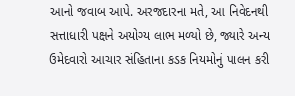આનો જવાબ આપે. અરજદારના મતે, આ નિવેદનથી સત્તાધારી પક્ષને અયોગ્ય લાભ મળ્યો છે, જ્યારે અન્ય ઉમેદવારો આચાર સંહિતાના કડક નિયમોનું પાલન કરી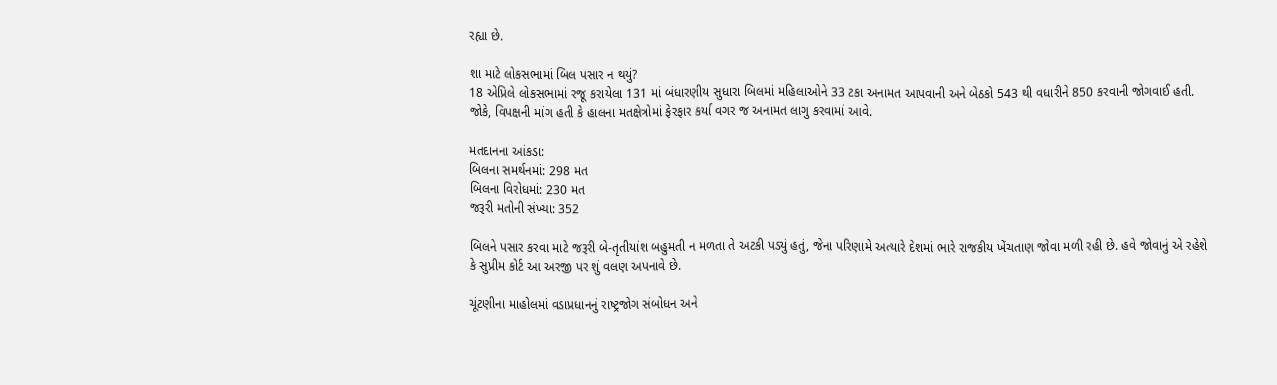રહ્યા છે.

શા માટે લોકસભામાં બિલ પસાર ન થયું?
18 એપ્રિલે લોકસભામાં રજૂ કરાયેલા 131 માં બંધારણીય સુધારા બિલમાં મહિલાઓને 33 ટકા અનામત આપવાની અને બેઠકો 543 થી વધારીને 850 કરવાની જોગવાઈ હતી. જોકે, વિપક્ષની માંગ હતી કે હાલના મતક્ષેત્રોમાં ફેરફાર કર્યા વગર જ અનામત લાગુ કરવામાં આવે.

મતદાનના આંકડા:
બિલના સમર્થનમાં: 298 મત
બિલના વિરોધમાં: 230 મત
જરૂરી મતોની સંખ્યા: 352

બિલને પસાર કરવા માટે જરૂરી બે-તૃતીયાંશ બહુમતી ન મળતા તે અટકી પડ્યું હતું, જેના પરિણામે અત્યારે દેશમાં ભારે રાજકીય ખેંચતાણ જોવા મળી રહી છે. હવે જોવાનું એ રહેશે કે સુપ્રીમ કોર્ટ આ અરજી પર શું વલણ અપનાવે છે.

ચૂંટણીના માહોલમાં વડાપ્રધાનનું રાષ્ટ્રજોગ સંબોધન અને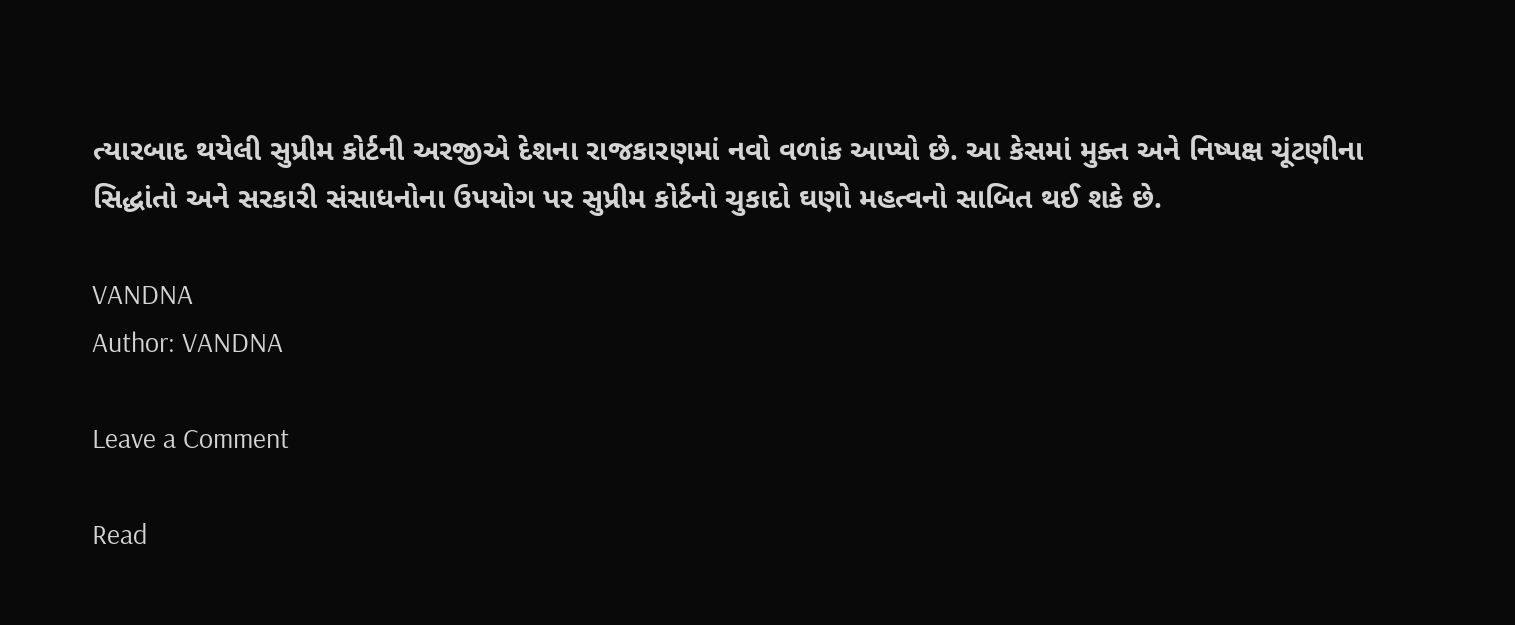ત્યારબાદ થયેલી સુપ્રીમ કોર્ટની અરજીએ દેશના રાજકારણમાં નવો વળાંક આપ્યો છે. આ કેસમાં મુક્ત અને નિષ્પક્ષ ચૂંટણીના સિદ્ધાંતો અને સરકારી સંસાધનોના ઉપયોગ પર સુપ્રીમ કોર્ટનો ચુકાદો ઘણો મહત્વનો સાબિત થઈ શકે છે.

VANDNA
Author: VANDNA

Leave a Comment

Read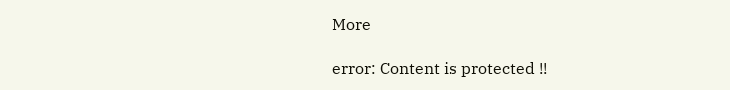More

error: Content is protected !!